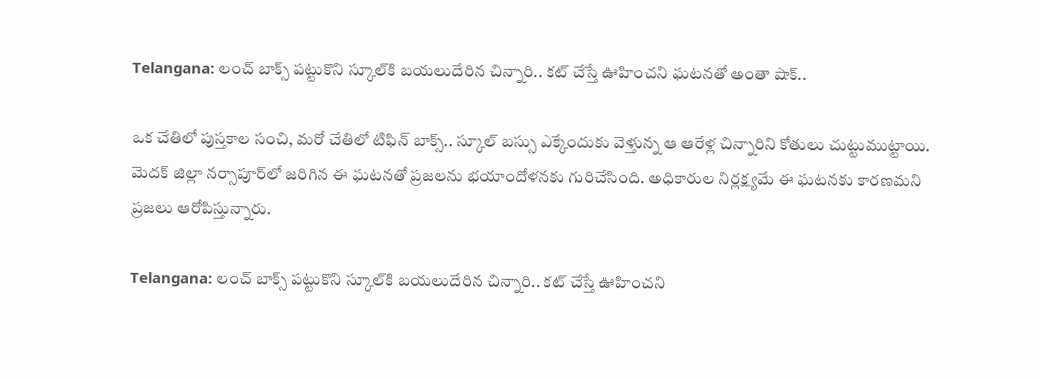Telangana: లంచ్ బాక్స్ పట్టుకొని స్కూల్‌కి బయలుదేరిన చిన్నారి.. కట్ చేస్తే ఊహించని ఘటనతో అంతా షాక్..

ఒక చేతిలో పుస్తకాల సంచి, మరో చేతిలో టిఫిన్ బాక్స్.. స్కూల్ బస్సు ఎక్కేందుకు వెళ్తున్న ఆ ఆరేళ్ల చిన్నారిని కోతులు చుట్టుముట్టాయి. మెదక్ జిల్లా నర్సాపూర్‌లో జరిగిన ఈ ఘటనతో ప్రజలను భయాందోళనకు గురిచేసింది. అధికారుల నిర్లక్ష్యమే ఈ ఘటనకు కారణమని ప్రజలు ఆరోపిస్తున్నారు.

Telangana: లంచ్ బాక్స్ పట్టుకొని స్కూల్‌కి బయలుదేరిన చిన్నారి.. కట్ చేస్తే ఊహించని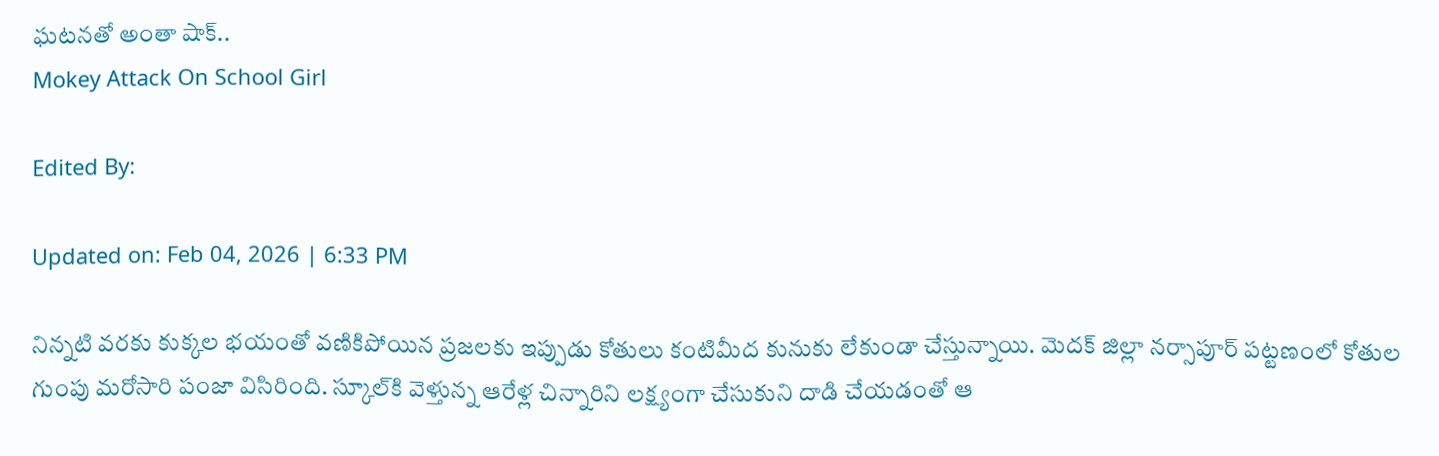ఘటనతో అంతా షాక్..
Mokey Attack On School Girl

Edited By:

Updated on: Feb 04, 2026 | 6:33 PM

నిన్నటి వరకు కుక్కల భయంతో వణికిపోయిన ప్రజలకు ఇప్పుడు కోతులు కంటిమీద కునుకు లేకుండా చేస్తున్నాయి. మెదక్ జిల్లా నర్సాపూర్ పట్టణంలో కోతుల గుంపు మరోసారి పంజా విసిరింది. స్కూల్‌కి వెళ్తున్న ఆరేళ్ల చిన్నారిని లక్ష్యంగా చేసుకుని దాడి చేయడంతో ఆ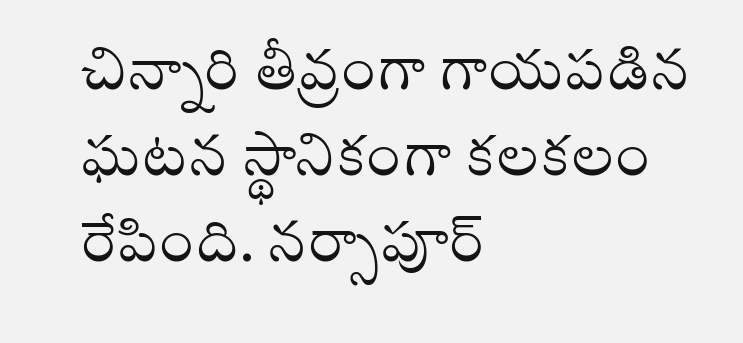చిన్నారి తీవ్రంగా గాయపడిన ఘటన స్థానికంగా కలకలం రేపింది. నర్సాపూర్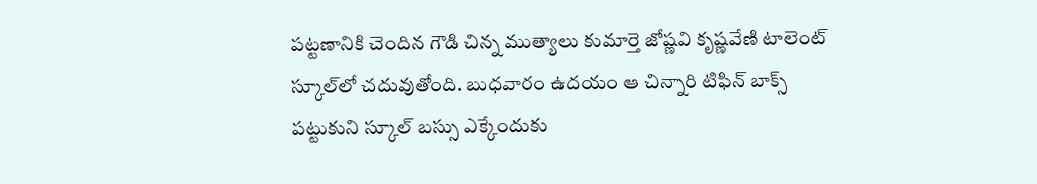పట్టణానికి చెందిన గౌడి చిన్న ముత్యాలు కుమార్తె జోష్ణవి కృష్ణవేణి టాలెంట్ స్కూల్‌లో చదువుతోంది. బుధవారం ఉదయం ఆ చిన్నారి టిఫిన్ బాక్స్ పట్టుకుని స్కూల్ బస్సు ఎక్కేందుకు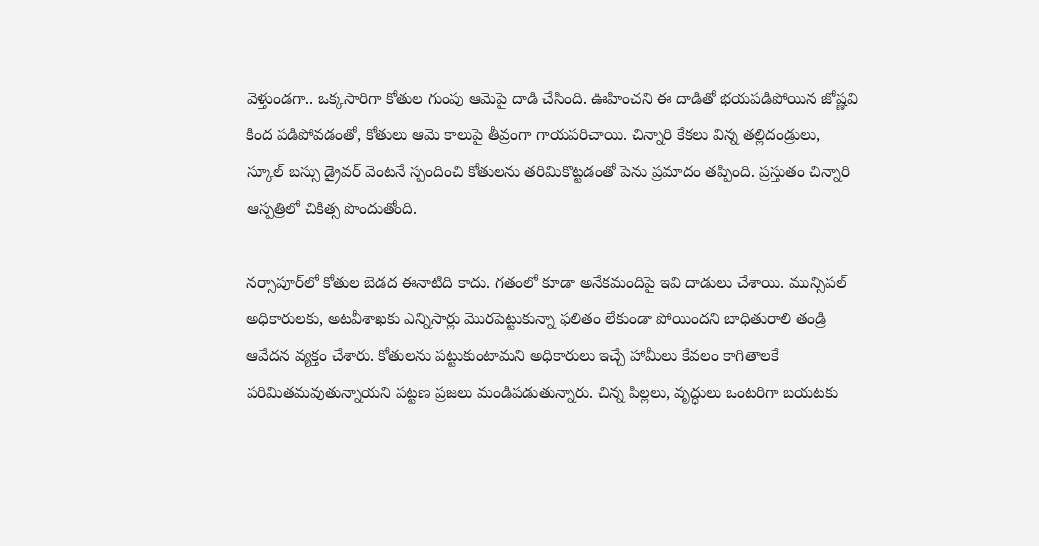వెళ్తుండగా.. ఒక్కసారిగా కోతుల గుంపు ఆమెపై దాడి చేసింది. ఊహించని ఈ దాడితో భయపడిపోయిన జోష్ణవి కింద పడిపోవడంతో, కోతులు ఆమె కాలుపై తీవ్రంగా గాయపరిచాయి. చిన్నారి కేకలు విన్న తల్లిదండ్రులు, స్కూల్ బస్సు డ్రైవర్ వెంటనే స్పందించి కోతులను తరిమికొట్టడంతో పెను ప్రమాదం తప్పింది. ప్రస్తుతం చిన్నారి ఆస్పత్రిలో చికిత్స పొందుతోంది.

నర్సాపూర్‌లో కోతుల బెడద ఈనాటిది కాదు. గతంలో కూడా అనేకమందిపై ఇవి దాడులు చేశాయి. మున్సిపల్ అధికారులకు, అటవీశాఖకు ఎన్నిసార్లు మొరపెట్టుకున్నా ఫలితం లేకుండా పోయిందని బాధితురాలి తండ్రి ఆవేదన వ్యక్తం చేశారు. కోతులను పట్టుకుంటామని అధికారులు ఇచ్చే హామీలు కేవలం కాగితాలకే పరిమితమవుతున్నాయని పట్టణ ప్రజలు మండిపడుతున్నారు. చిన్న పిల్లలు, వృద్ధులు ఒంటరిగా బయటకు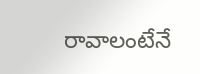రావాలంటేనే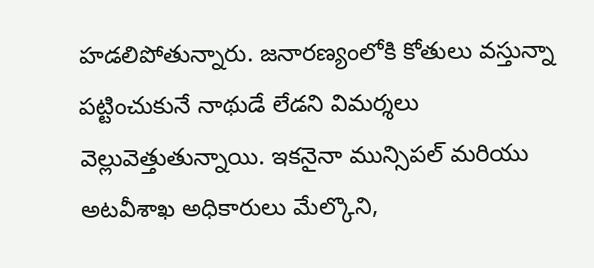హడలిపోతున్నారు. జనారణ్యంలోకి కోతులు వస్తున్నా పట్టించుకునే నాథుడే లేడని విమర్శలు వెల్లువెత్తుతున్నాయి. ఇకనైనా మున్సిపల్ మరియు అటవీశాఖ అధికారులు మేల్కొని,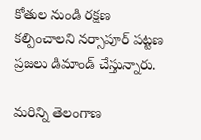కోతుల నుండి రక్షణ కల్పించాలని నర్సాపూర్ పట్టణ ప్రజలు డిమాండ్ చేస్తున్నారు.

మరిన్ని తెలంగాణ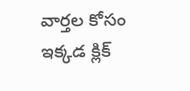వార్తల కోసం ఇక్కడ క్లిక్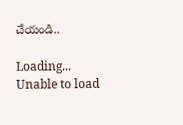చేయండి..

Loading...
Unable to load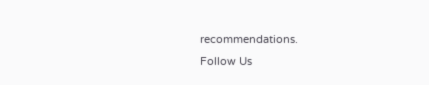recommendations.
Follow Us